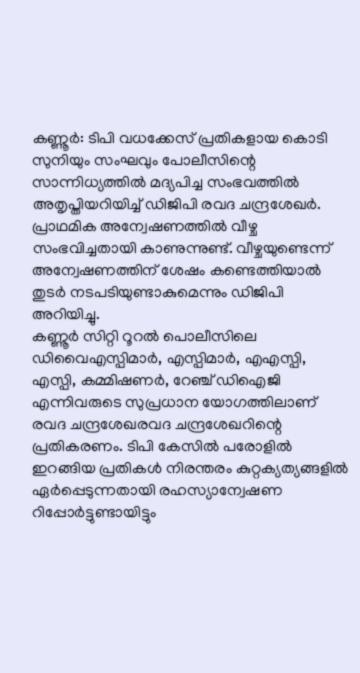കണ്ണൂർ: ടിപി വധക്കേസ് പ്രതികളായ കൊടി സുനിയും സംഘവും പോലീസിന്റെ സാന്നിധ്യത്തിൽ മദ്യപിച്ച സംഭവത്തിൽ അതൃപ്തിയറിയിച്ച് ഡിജിപി രവദ ചന്ദ്രശേഖർ. പ്രാഥമിക അന്വേഷണത്തിൽ വീഴ്ച സംഭവിച്ചതായി കാണുന്നുണ്ട്. വീഴ്ചയുണ്ടെന്ന് അന്വേഷണത്തിന് ശേഷം കണ്ടെത്തിയാൽ തുടർ നടപടിയുണ്ടാകുമെന്നും ഡിജിപി അറിയിച്ചു.
കണ്ണൂർ സിറ്റി റൂറൽ പൊലീസിലെ ഡിവൈഎസ്പിമാർ, എസ്പിമാർ, എഎസ്പി, എസ്പി, കമ്മിഷണർ, റേഞ്ച് ഡിഐജി എന്നിവരുടെ സുപ്രധാന യോഗത്തിലാണ് രവദ ചന്ദ്രശേഖരവദ ചന്ദ്രശേഖറിന്റെ പ്രതികരണം. ടിപി കേസിൽ പരോളിൽ ഇറങ്ങിയ പ്രതികൾ നിരന്തരം കുറ്റക്യത്യങ്ങളിൽ ഏർപ്പെടുന്നതായി രഹസ്യാന്വേഷണ റിപ്പോർട്ടുണ്ടായിട്ടും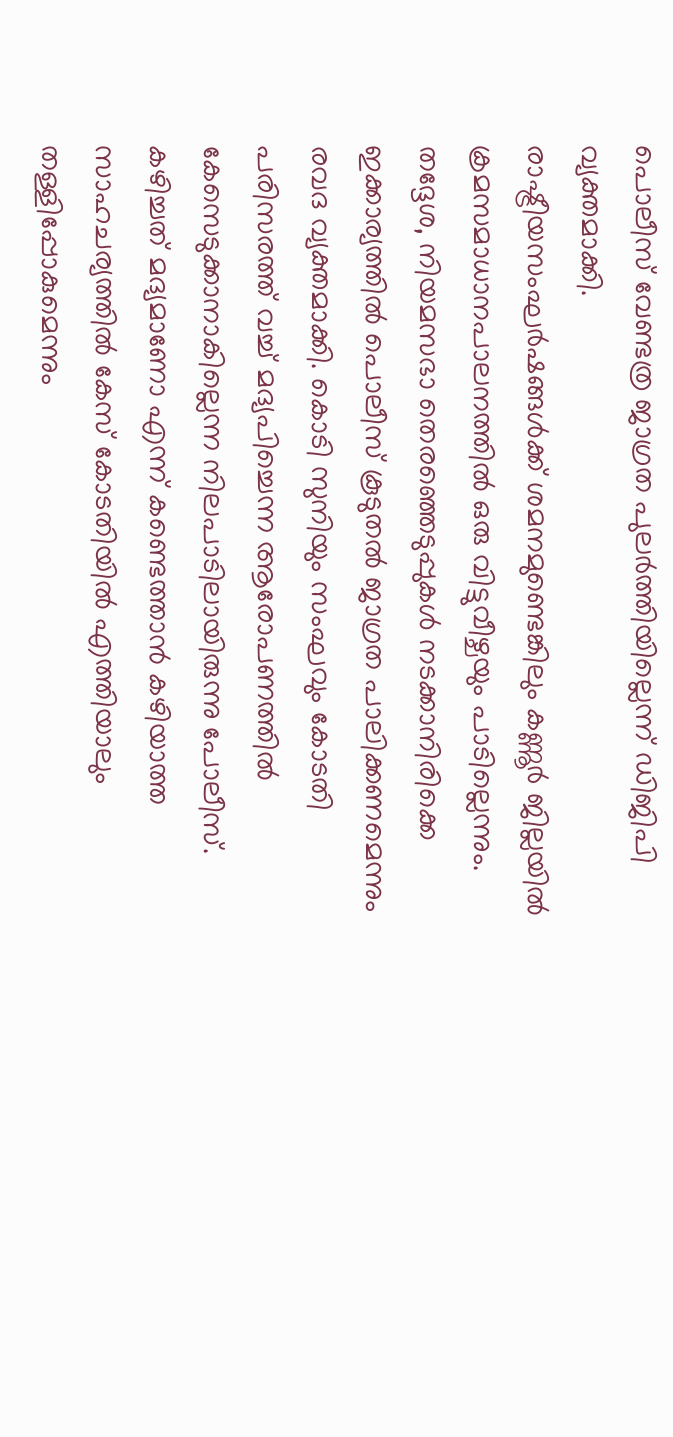പൊലീസ് വേണ്ടത്ര ജാഗ്രത പുലർത്തിയില്ലെന്ന് ഡിജിപി വ്യക്തമാക്കി.
രാഷ്ട്രീയസംഘർഷങ്ങൾക്ക് ശമനമുണ്ടെങ്കിലും കണ്ണൂർ ജില്ലയിൽ ക്രമസമാധാനപാലനത്തിൽ ഒരു വിട്ടുവീഴ്ചയും പാടില്ലെന്നും. തദ്ദേശ, നിയമസഭാ തെരഞ്ഞെടുപ്പുകൾ നടക്കാനിരിക്കെ ഇക്കാര്യത്തിൽ പൊലീസ് കൂടുതൽ ജാഗ്രത പാലിക്കണമെന്നും രവദ വ്യക്തമാക്കി. കൊടി സുനിയും സംഘവും കോടതി പരിസരത്ത് വച്ച് മദ്യപിച്ചെന്ന ആരോപണത്തിൽ കേസെടുക്കാനാകില്ലെന്ന നിലപാടിലായിരുന്നു പോലീസ്.
കഴിച്ചത് മദ്യമാണോ എന്ന് കണ്ടെത്താൻ കഴിയാത്ത സാഹചര്യത്തിൽ കേസ് കോടതിയിൽ എത്തിയാലും തള്ളിപ്പോകുമെന്നും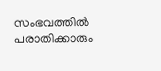സംഭവത്തിൽ പരാതിക്കാരും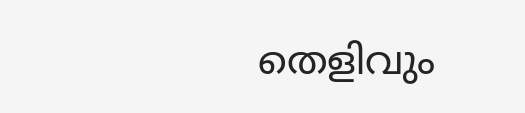തെളിവും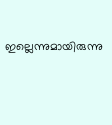ഇല്ലെന്നുമായിരുന്നു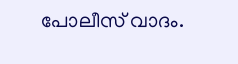പോലീസ് വാദം.